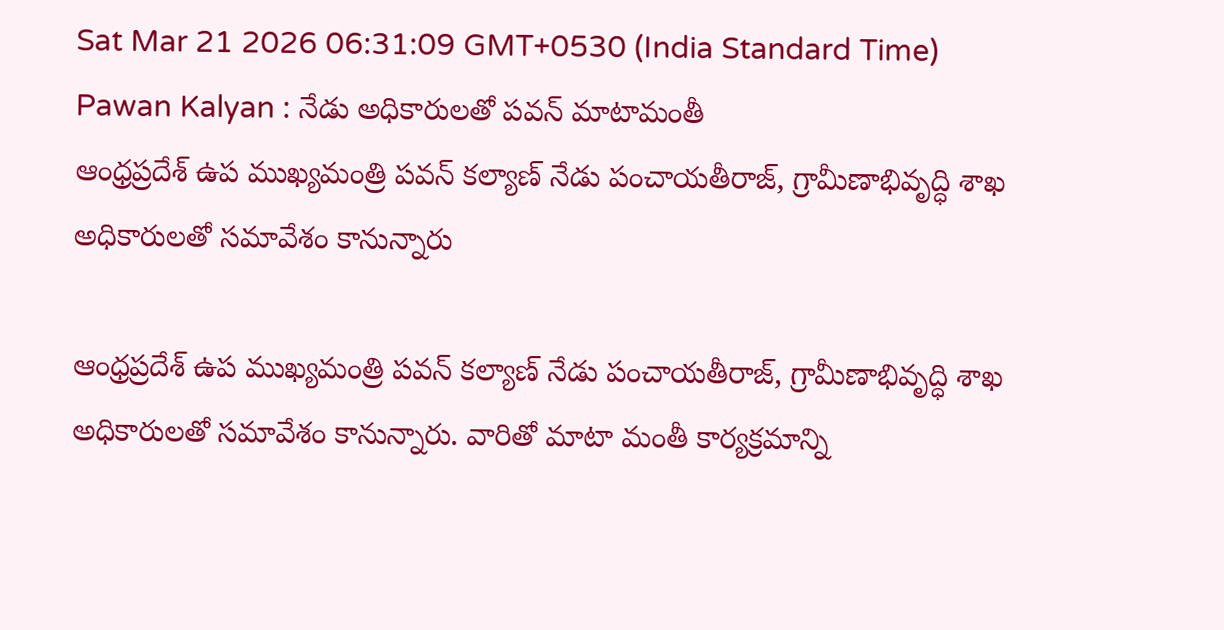Sat Mar 21 2026 06:31:09 GMT+0530 (India Standard Time)
Pawan Kalyan : నేడు అధికారులతో పవన్ మాటామంతీ
ఆంధ్రప్రదేశ్ ఉప ముఖ్యమంత్రి పవన్ కల్యాణ్ నేడు పంచాయతీరాజ్, గ్రామీణాభివృద్ధి శాఖ అధికారులతో సమావేశం కానున్నారు

ఆంధ్రప్రదేశ్ ఉప ముఖ్యమంత్రి పవన్ కల్యాణ్ నేడు పంచాయతీరాజ్, గ్రామీణాభివృద్ధి శాఖ అధికారులతో సమావేశం కానున్నారు. వారితో మాటా మంతీ కార్యక్రమాన్ని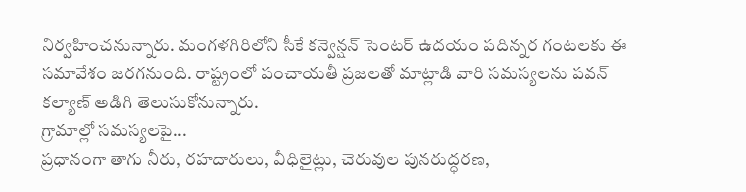నిర్వహించనున్నారు. మంగళగిరిలోని సీకే కన్వెన్షన్ సెంటర్ ఉదయం పదిన్నర గంటలకు ఈ సమావేశం జరగనుంది. రాష్ట్రంలో పంచాయతీ ప్రజలతో మాట్లాడి వారి సమస్యలను పవన్ కల్యాణ్ అడిగి తెలుసుకోనున్నారు.
గ్రామాల్లో సమస్యలపై...
ప్రధానంగా తాగు నీరు, రహదారులు, వీధిలైట్లు, చెరువుల పునరుద్ధరణ,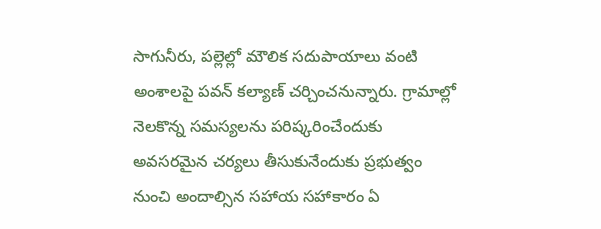సాగునీరు, పల్లెల్లో మౌలిక సదుపాయాలు వంటి అంశాలపై పవన్ కల్యాణ్ చర్చించనున్నారు. గ్రామాల్లో నెలకొన్న సమస్యలను పరిష్కరించేందుకు అవసరమైన చర్యలు తీసుకునేందుకు ప్రభుత్వం నుంచి అందాల్సిన సహాయ సహాకారం ఏ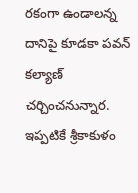రకంగా ఉండాలన్న దానిపై కూడకా పవన్ కల్యాణ్ చర్చించనున్నార. ఇప్పటికే శ్రీకాకుళం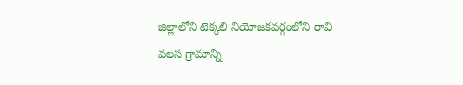జిల్లాలోని టెక్కలి నియోజకవర్గంలోని రావి వలస గ్రామాన్ని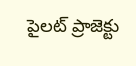పైలట్ ప్రాజెక్టు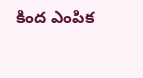కింద ఎంపిక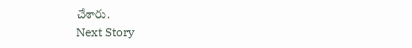చేశారు.
Next Story